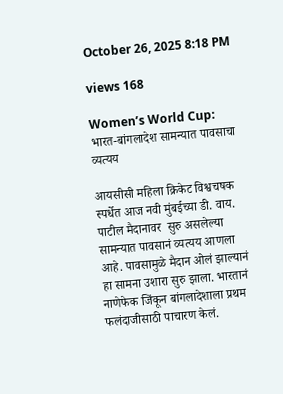October 26, 2025 8:18 PM

views 168

Women’s World Cup: भारत-बांगलादेश सामन्यात पावसाचा व्यत्यय

आयसीसी महिला क्रिकेट विश्वचषक स्पर्धेत आज नवी मुंबईच्या डी. वाय. पाटील मैदानावर  सुरु असलेल्या सामन्यात पावसानं व्यत्यय आणला आहे. पावसामुळे मैदान ओलं झाल्यानं हा सामना उशारा सुरु झाला. भारतानं नाणेफेक जिंकून बांगलादेशाला प्रथम फलंदाजीसाठी पाचारण केलं.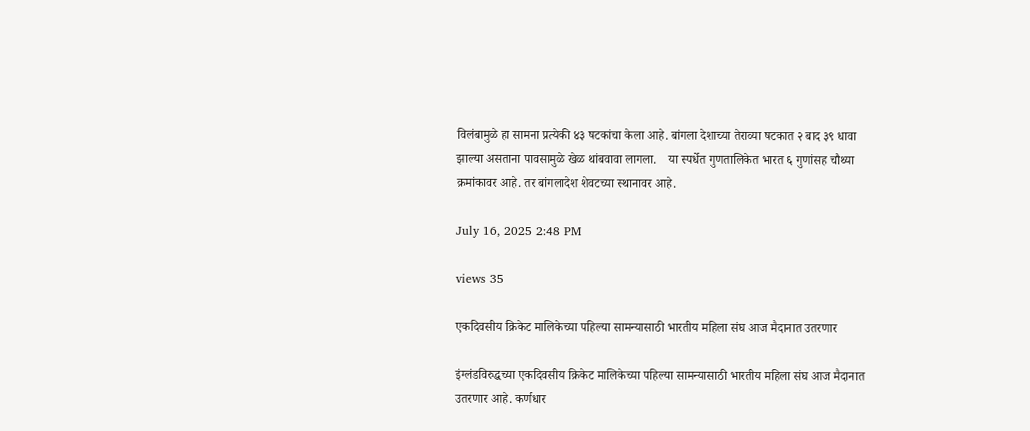विलंबामुळे हा सामना प्रत्येकी ४३ षटकांचा केला आहे. बांगला देशाच्या तेराव्या षटकात २ बाद ३९ धावा झाल्या असताना पावसामुळे खेळ थांबवावा लागला.    या स्पर्धेत गुणतालिकेत भारत ६ गुणांसह चौथ्या क्रमांकावर आहे. तर बांगलादेश शेवटच्या स्थानावर आहे.

July 16, 2025 2:48 PM

views 35

एकदिवसीय क्रिकेट मालिकेच्या पहिल्या सामन्यासाठी भारतीय महिला संघ आज मैदानात उतरणार

इंग्लंडविरुद्धच्या एकदिवसीय क्रिकेट मालिकेच्या पहिल्या सामन्यासाठी भारतीय महिला संघ आज मैदानात उतरणार आहे. कर्णधार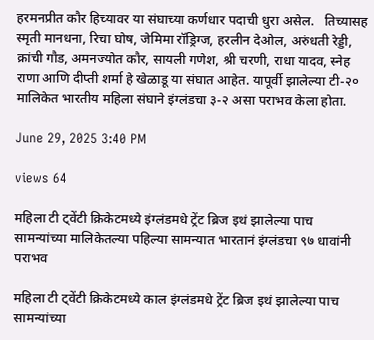हरमनप्रीत कौर हिच्यावर या संघाच्या कर्णधार पदाची धुरा असेल.   तिच्यासह स्मृती मानधना, रिचा घोष, जेमिमा रॉड्रिग्ज, हरलीन देओल, अरुंधती रेड्डी, क्रांची गौड, अमनज्योत कौर, सायली गणेश, श्री चरणी, राधा यादव, स्नेह राणा आणि दीप्ती शर्मा हे खेळाडू या संघात आहेत. यापूर्वी झालेल्या टी-२० मालिकेत भारतीय महिला संघाने इंग्लंडचा ३-२ असा पराभव केला होता.

June 29, 2025 3:40 PM

views 64

महिला टी ट्वेंटी क्रिकेटमध्ये इंग्लंडमधे ट्रेंट ब्रिज इथं झालेल्या पाच सामन्यांच्या मालिकेतल्या पहिल्या सामन्यात भारतानं इंग्लंडचा ९७ धावांनी पराभव

महिला टी ट्वेंटी क्रिकेटमध्ये काल इंग्लंडमधे ट्रेंट ब्रिज इथं झालेल्या पाच सामन्यांच्या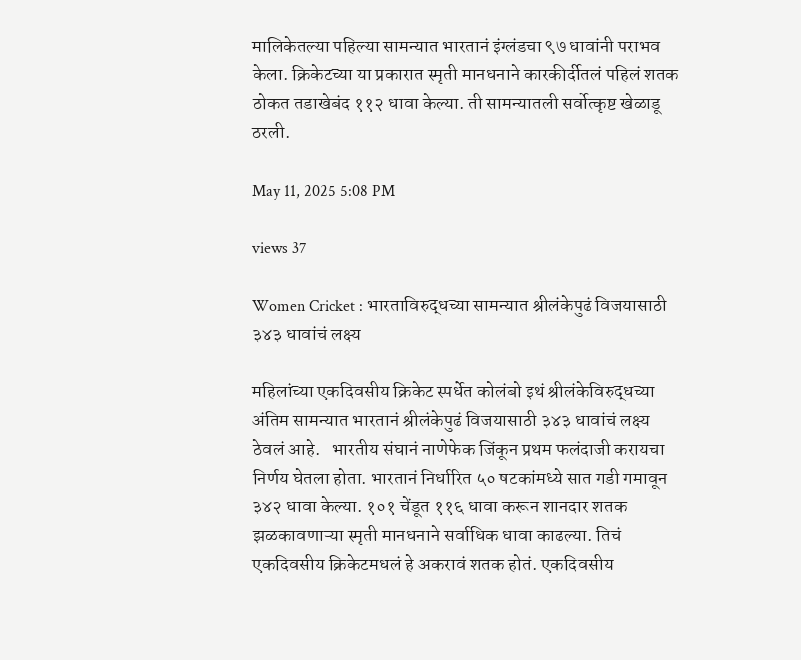मालिकेतल्या पहिल्या सामन्यात भारतानं इंग्लंडचा ९७ धावांनी पराभव केला. क्रिकेटच्या या प्रकारात स्मृती मानधनाने कारकीर्दीतलं पहिलं शतक ठोकत तडाखेबंद ११२ धावा केल्या. ती सामन्यातली सर्वोत्कृष्ट खेळाडू ठरली.

May 11, 2025 5:08 PM

views 37

Women Cricket : भारताविरुद्धच्या सामन्यात श्रीलंकेपुढं विजयासाठी ३४३ धावांचं लक्ष्य

महिलांच्या एकदिवसीय क्रिकेट स्पर्धेत कोलंबो इथं श्रीलंकेविरुद्धच्या अंतिम सामन्यात भारतानं श्रीलंकेपुढं विजयासाठी ३४३ धावांचं लक्ष्य ठेवलं आहे.   भारतीय संघानं नाणेफेक जिंकून प्रथम फलंदाजी करायचा निर्णय घेतला होता. भारतानं निर्धारित ५० षटकांमध्ये सात गडी गमावून ३४२ धावा केल्या. १०१ चेंडूत ११६ धावा करून शानदार शतक झळकावणाऱ्या स्मृती मानधनाने सर्वाधिक धावा काढल्या. तिचं एकदिवसीय क्रिकेटमधलं हे अकरावं शतक होतं. एकदिवसीय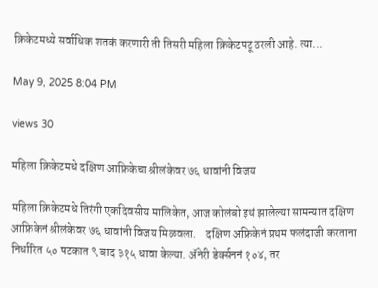क्रिकेटमध्ये सर्वाधिक शतकं करणारी ती तिसरी महिला क्रिकेटपटू ठरली आहे. त्या...

May 9, 2025 8:04 PM

views 30

महिला क्रिकेटमधे दक्षिण आफ्रिकेचा श्रीलंकेवर ७६ धावांनी विजय

महिला क्रिकेटमधे तिरंगी एकदिवसीय मालिकेत, आज कोलंबो इथं झालेल्या सामन्यात दक्षिण आफ्रिकेनं श्रीलंकेवर ७६ धावांनी विजय मिळवला.    दक्षिण अफ्रिकेनं प्रथम फलंदाजी करताना निर्धारित ५० षटकात ९ बाद ३१५ धावा केल्या. ॲनेरी डेर्क्सननं १०४, तर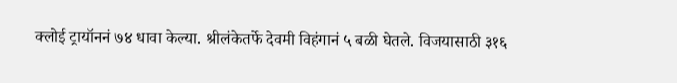क्लोई ट्रायॉननं ७४ धावा केल्या. श्रीलंकेतर्फे देवमी विहंगानं ५ बळी घेतले. विजयासाठी ३१६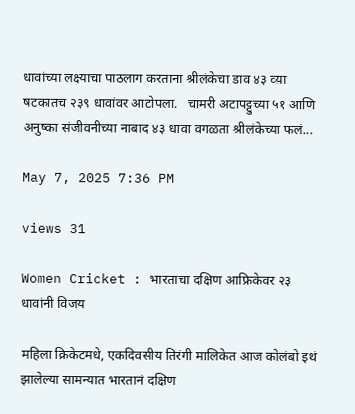धावांच्या लक्ष्याचा पाठलाग करताना श्रीलंकेचा डाव ४३ व्य़ा षटकातच २३९ धावांवर आटोपला.   चामरी अटापट्टुच्या ५१ आणि अनुष्का संजीवनीच्या नाबाद ४३ धावा वगळता श्रीलंकेच्या फलं...

May 7, 2025 7:36 PM

views 31

Women Cricket : भारताचा दक्षिण आफ्रिकेवर २३ धावांनी विजय

महिला क्रिकेटमधे, एकदिवसीय तिरंगी मालिकेत आज कोलंबो इथं झालेल्या सामन्यात भारतानं दक्षिण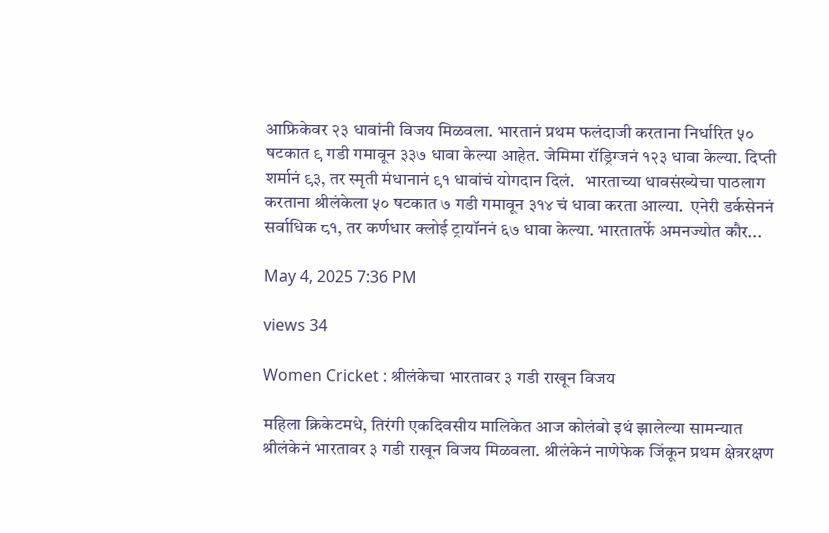आफ्रिकेवर २३ धावांनी विजय मिळवला. भारतानं प्रथम फलंदाजी करताना निर्धारित ५० षटकात ९ गडी गमावून ३३७ धावा केल्या आहेत. जेमिमा रॉड्रिग्जनं १२३ धावा केल्या. दिप्ती शर्मानं ९३, तर स्मृती मंधानानं ९१ धावांचं योगदान दिलं.   भारताच्या धावसंख्येचा पाठलाग करताना श्रीलंकेला ५० षटकात ७ गडी गमावून ३१४ चं धावा करता आल्या.  एनेरी डर्कसेननं सर्वाधिक ८१, तर कर्णधार क्लोई ट्रायॉननं ६७ धावा केल्या. भारतातर्फे अमनज्योत कौर...

May 4, 2025 7:36 PM

views 34

Women Cricket : श्रीलंकेचा भारतावर ३ गडी राखून विजय

महिला क्रिकेटमधे, तिरंगी एकदिवसीय मालिकेत आज कोलंबो इथं झालेल्या सामन्यात श्रीलंकेनं भारतावर ३ गडी राखून विजय मिळवला. श्रीलंकेनं नाणेफेक जिंकून प्रथम क्षेत्ररक्षण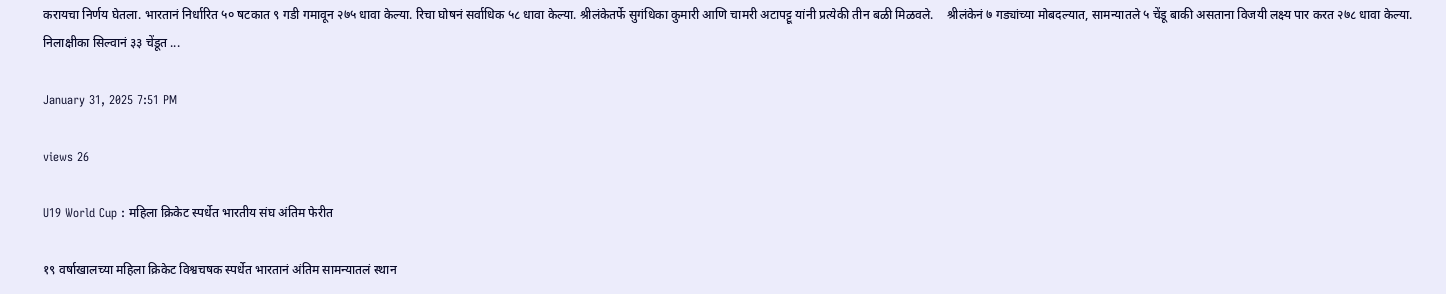करायचा निर्णय घेतला. भारतानं निर्धारित ५० षटकात ९ गडी गमावून २७५ धावा केल्या. रिचा घोषनं सर्वाधिक ५८ धावा केल्या. श्रीलंकेतर्फे सुगंधिका कुमारी आणि चामरी अटापट्टू यांनी प्रत्येकी तीन बळी मिळवले.    श्रीलंकेनं ७ गड्यांच्या मोबदल्यात, सामन्यातले ५ चेंडू बाकी असताना विजयी लक्ष्य पार करत २७८ धावा केल्या. निलाक्षीका सिल्वानं ३३ चेंडूत ...

January 31, 2025 7:51 PM

views 26

U19 World Cup : महिला क्रिकेट स्पर्धेत भारतीय संघ अंतिम फेरीत

१९ वर्षाखालच्या महिला क्रिकेट विश्वचषक स्पर्धेत भारतानं अंतिम सामन्यातलं स्थान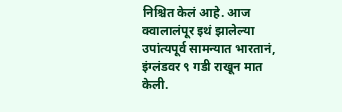निश्चित केलं आहे. आज क्वालालंपूर इथं झालेल्या  उपांत्यपूर्व सामन्यात भारतानं,  इंग्लंडवर ९ गडी राखून मात केली.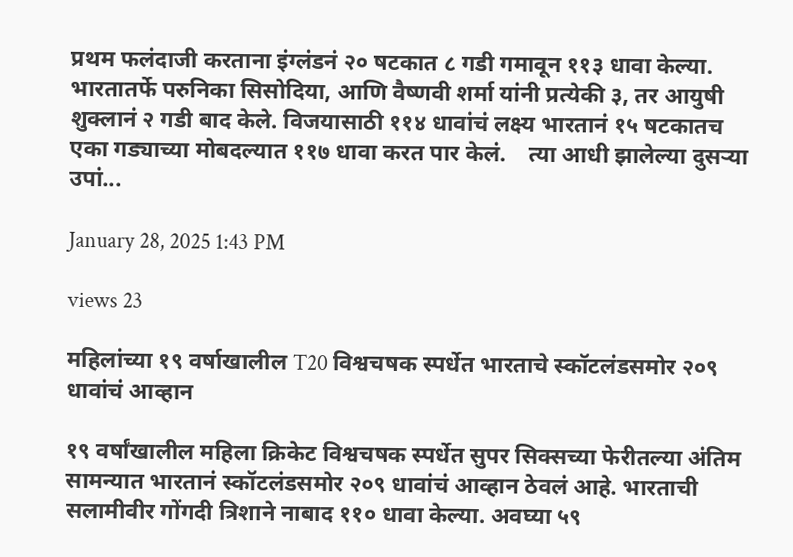प्रथम फलंदाजी करताना इंग्लंडनं २० षटकात ८ गडी गमावून ११३ धावा केल्या. भारतातर्फे परुनिका सिसोदिया, आणि वैष्णवी शर्मा यांनी प्रत्येकी ३, तर आयुषी शुक्लानं २ गडी बाद केले. विजयासाठी ११४ धावांचं लक्ष्य भारतानं १५ षटकातच एका गड्याच्या मोबदल्यात ११७ धावा करत पार केलं.    त्या आधी झालेल्या दुसऱ्या उपां...

January 28, 2025 1:43 PM

views 23

महिलांच्या १९ वर्षाखालील T20 विश्वचषक स्पर्धेत भारताचे स्कॉटलंडसमोर २०९ धावांचं आव्हान

१९ वर्षांखालील महिला क्रिकेट विश्वचषक स्पर्धेत सुपर सिक्सच्या फेरीतल्या अंतिम सामन्यात भारतानं स्कॉटलंडसमोर २०९ धावांचं आव्हान ठेवलं आहे. भारताची सलामीवीर गोंगदी त्रिशाने नाबाद ११० धावा केल्या. अवघ्या ५९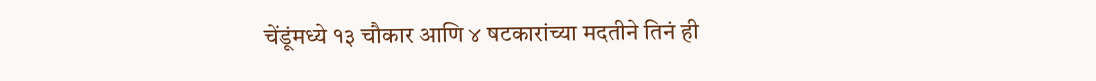चेंडूंमध्ये १३ चौकार आणि ४ षटकारांच्या मदतीने तिनं ही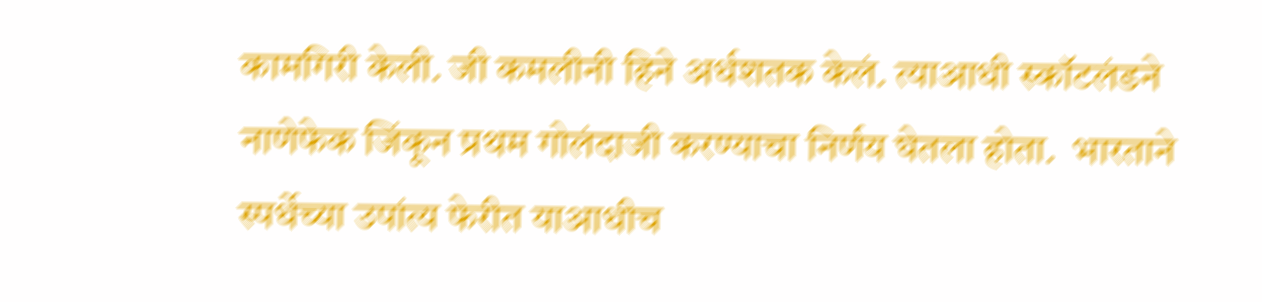कामगिरी केली. जी कमलीनी हिने अर्धशतक केलं. त्याआधी स्कॉटलंडने नाणेफेक जिंकून प्रथम गोलंदाजी करण्याचा निर्णय घेतला होता.  भारताने स्पर्धेच्या उपांत्य फेरीत याआधीच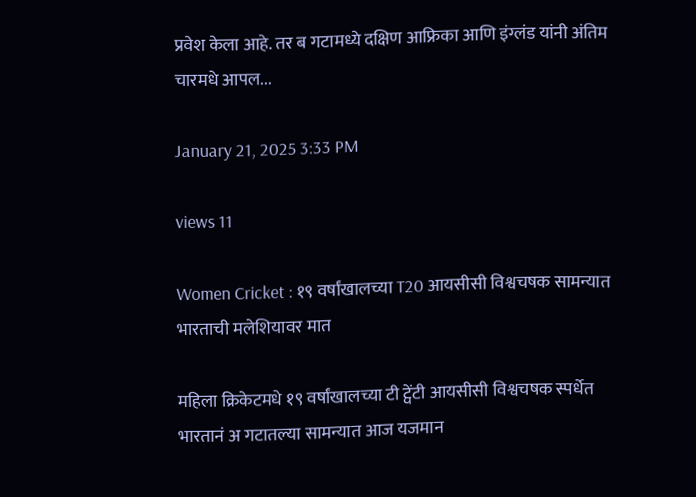प्रवेश केला आहे. तर ब गटामध्ये दक्षिण आफ्रिका आणि इंग्लंड यांनी अंतिम चारमधे आपल...

January 21, 2025 3:33 PM

views 11

Women Cricket : १९ वर्षांखालच्या T20 आयसीसी विश्वचषक सामन्यात भारताची मलेशियावर मात

महिला क्रिकेटमधे १९ वर्षांखालच्या टी ट्वेंटी आयसीसी विश्वचषक स्पर्धेत भारतानं अ गटातल्या सामन्यात आज यजमान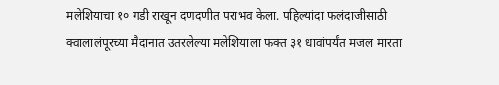मलेशियाचा १० गडी राखून दणदणीत पराभव केला. पहिल्यांदा फलंदाजीसाठी क्वालालंपूरच्या मैदानात उतरलेल्या मलेशियाला फक्त ३१ धावांपर्यंत मजल मारता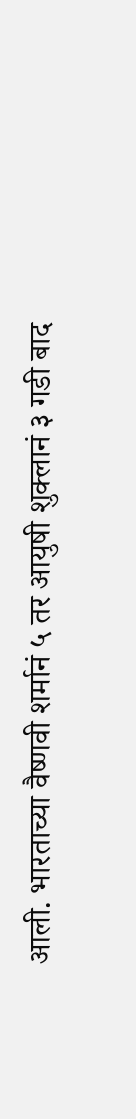आली. भारताच्या वैष्णवी शर्मानं ५ तर आयुषी शुक्लानं ३ गडी बाद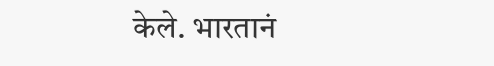केले. भारतानं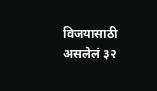विजयासाठी असलेलं ३२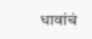धावांचं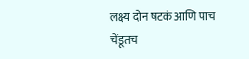लक्ष्य दोन षटकं आणि पाच चेंडूतच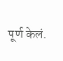पूर्ण केलं.